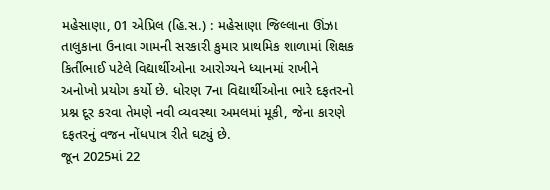મહેસાણા, 01 એપ્રિલ (હિ.સ.) : મહેસાણા જિલ્લાના ઊંઝા તાલુકાના ઉનાવા ગામની સરકારી કુમાર પ્રાથમિક શાળામાં શિક્ષક કિર્તીભાઈ પટેલે વિદ્યાર્થીઓના આરોગ્યને ધ્યાનમાં રાખીને અનોખો પ્રયોગ કર્યો છે. ધોરણ 7ના વિદ્યાર્થીઓના ભારે દફતરનો પ્રશ્ન દૂર કરવા તેમણે નવી વ્યવસ્થા અમલમાં મૂકી, જેના કારણે દફતરનું વજન નોંધપાત્ર રીતે ઘટ્યું છે.
જૂન 2025માં 22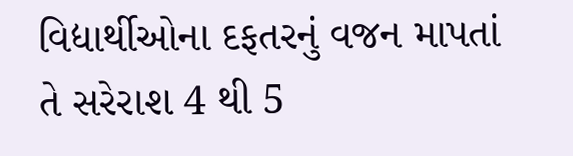વિદ્યાર્થીઓના દફતરનું વજન માપતાં તે સરેરાશ 4 થી 5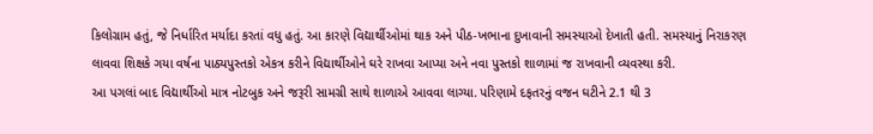કિલોગ્રામ હતું, જે નિર્ધારિત મર્યાદા કરતાં વધુ હતું. આ કારણે વિદ્યાર્થીઓમાં થાક અને પીઠ-ખભાના દુખાવાની સમસ્યાઓ દેખાતી હતી. સમસ્યાનું નિરાકરણ લાવવા શિક્ષકે ગયા વર્ષના પાઠ્યપુસ્તકો એકત્ર કરીને વિદ્યાર્થીઓને ઘરે રાખવા આપ્યા અને નવા પુસ્તકો શાળામાં જ રાખવાની વ્યવસ્થા કરી.
આ પગલાં બાદ વિદ્યાર્થીઓ માત્ર નોટબુક અને જરૂરી સામગ્રી સાથે શાળાએ આવવા લાગ્યા. પરિણામે દફતરનું વજન ઘટીને 2.1 થી 3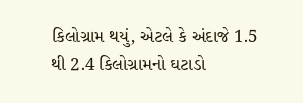કિલોગ્રામ થયું, એટલે કે અંદાજે 1.5 થી 2.4 કિલોગ્રામનો ઘટાડો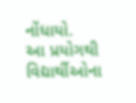નોંધાયો.
આ પ્રયોગથી વિદ્યાર્થીઓના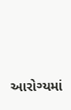આરોગ્યમાં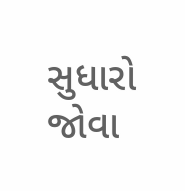સુધારો જોવા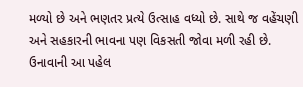મળ્યો છે અને ભણતર પ્રત્યે ઉત્સાહ વધ્યો છે. સાથે જ વહેંચણી અને સહકારની ભાવના પણ વિકસતી જોવા મળી રહી છે. ઉનાવાની આ પહેલ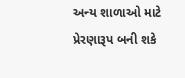અન્ય શાળાઓ માટે પ્રેરણારૂપ બની શકે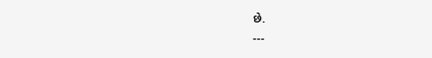છે.
---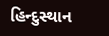હિન્દુસ્થાન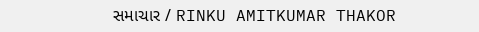સમાચાર / RINKU AMITKUMAR THAKOR